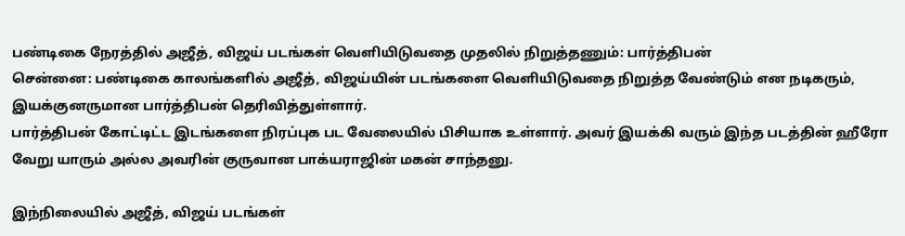பண்டிகை நேரத்தில் அஜீத், விஜய் படங்கள் வெளியிடுவதை முதலில் நிறுத்தணும்: பார்த்திபன்
சென்னை: பண்டிகை காலங்களில் அஜீத், விஜய்யின் படங்களை வெளியிடுவதை நிறுத்த வேண்டும் என நடிகரும், இயக்குனருமான பார்த்திபன் தெரிவித்துள்ளார்.
பார்த்திபன் கோட்டிட்ட இடங்களை நிரப்புக பட வேலையில் பிசியாக உள்ளார். அவர் இயக்கி வரும் இந்த படத்தின் ஹீரோ வேறு யாரும் அல்ல அவரின் குருவான பாக்யராஜின் மகன் சாந்தனு.

இந்நிலையில் அஜீத், விஜய் படங்கள்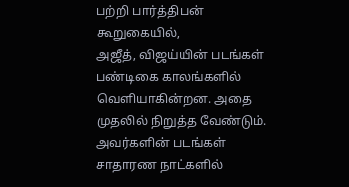பற்றி பார்த்திபன் கூறுகையில்,
அஜீத், விஜய்யின் படங்கள் பண்டிகை காலங்களில் வெளியாகின்றன. அதை முதலில் நிறுத்த வேண்டும். அவர்களின் படங்கள் சாதாரண நாட்களில்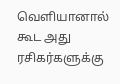வெளியானால் கூட அது ரசிகர்களுக்கு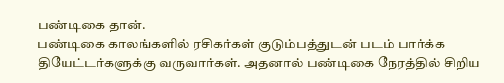பண்டிகை தான்.
பண்டிகை காலங்களில் ரசிகர்கள் குடும்பத்துடன் படம் பார்க்க தியேட்டர்களுக்கு வருவார்கள். அதனால் பண்டிகை நேரத்தில் சிறிய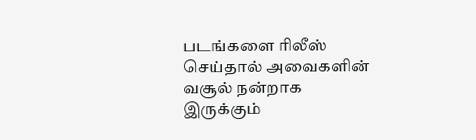படங்களை ரிலீஸ் செய்தால் அவைகளின் வசூல் நன்றாக இருக்கும்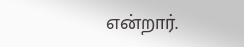என்றார்.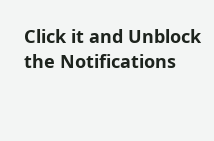Click it and Unblock the Notifications